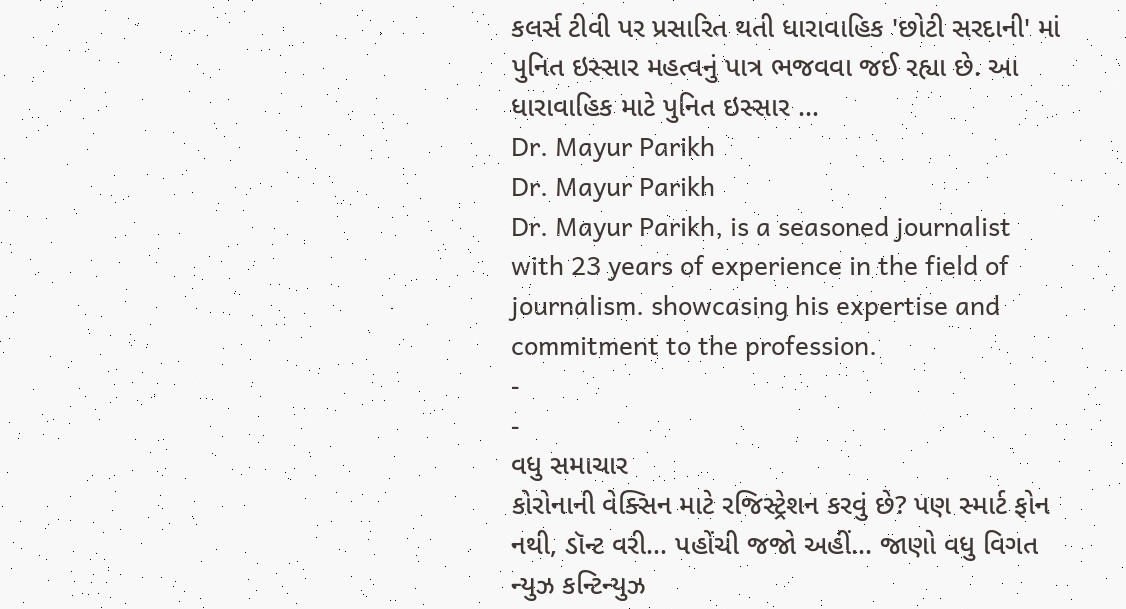કલર્સ ટીવી પર પ્રસારિત થતી ધારાવાહિક 'છોટી સરદાની' માં પુનિત ઇસ્સાર મહત્વનું પાત્ર ભજવવા જઈ રહ્યા છે. આ ધારાવાહિક માટે પુનિત ઇસ્સાર …
Dr. Mayur Parikh
Dr. Mayur Parikh
Dr. Mayur Parikh, is a seasoned journalist with 23 years of experience in the field of journalism. showcasing his expertise and commitment to the profession.
-
-
વધુ સમાચાર
કોરોનાની વેક્સિન માટે રજિસ્ટ્રેશન કરવું છે? પણ સ્માર્ટ ફોન નથી, ડૉન્ટ વરી… પહોંચી જજો અહીં… જાણો વધુ વિગત
ન્યુઝ કન્ટિન્યુઝ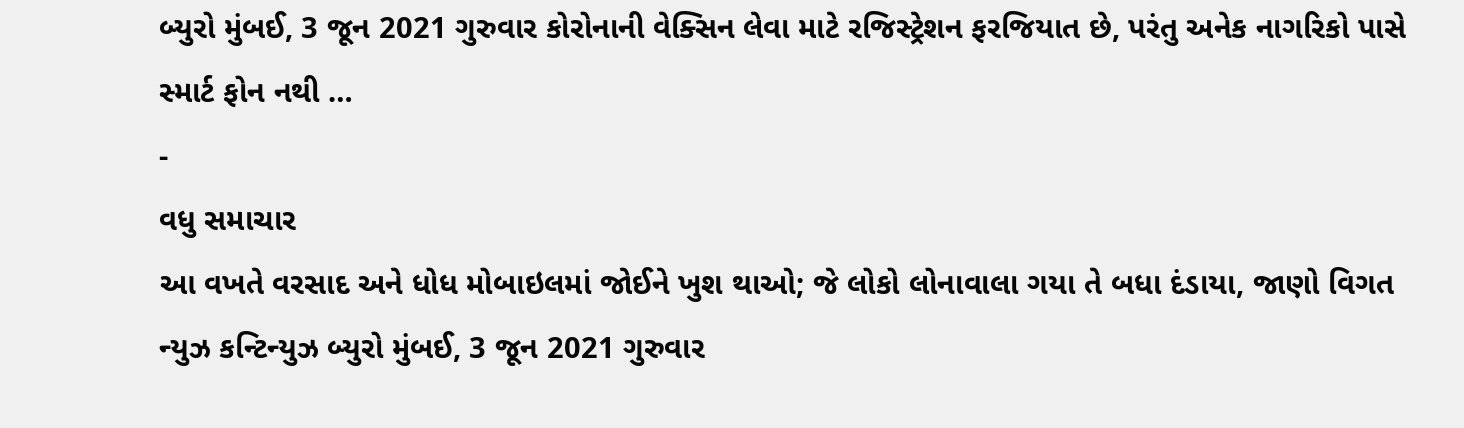બ્યુરો મુંબઈ, 3 જૂન 2021 ગુરુવાર કોરોનાની વેક્સિન લેવા માટે રજિસ્ટ્રેશન ફરજિયાત છે, પરંતુ અનેક નાગરિકો પાસે સ્માર્ટ ફોન નથી …
-
વધુ સમાચાર
આ વખતે વરસાદ અને ધોધ મોબાઇલમાં જોઈને ખુશ થાઓ; જે લોકો લોનાવાલા ગયા તે બધા દંડાયા, જાણો વિગત
ન્યુઝ કન્ટિન્યુઝ બ્યુરો મુંબઈ, 3 જૂન 2021 ગુરુવાર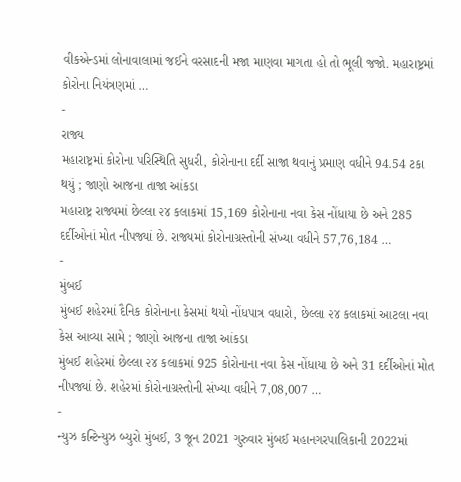વીકએન્ડમાં લોનાવાલામાં જઈને વરસાદની મજા માણવા માગતા હો તો ભૂલી જજો. મહારાષ્ટ્રમાં કોરોના નિયંત્રણમાં …
-
રાજ્ય
મહારાષ્ટ્રમાં કોરોના પરિસ્થિતિ સુધરી, કોરોનાના દર્દી સાજા થવાનું પ્રમાણ વધીને 94.54 ટકા થયું ; જાણો આજના તાજા આંકડા
મહારાષ્ટ્ર રાજ્યમાં છેલ્લા ૨૪ કલાકમાં 15,169 કોરોનાના નવા કેસ નોંધાયા છે અને 285 દર્દીઓનાં મોત નીપજ્યાં છે. રાજ્યમાં કોરોનાગ્રસ્તોની સંખ્યા વધીને 57,76,184 …
-
મુંબઈ
મુંબઈ શહેરમાં દૈનિક કોરોનાના કેસમાં થયો નોંધપાત્ર વધારો, છેલ્લા ૨૪ કલાકમાં આટલા નવા કેસ આવ્યા સામે ; જાણો આજના તાજા આંકડા
મુંબઈ શહેરમાં છેલ્લા ૨૪ કલાકમાં 925 કોરોનાના નવા કેસ નોંધાયા છે અને 31 દર્દીઓનાં મોત નીપજ્યાં છે. શહેરમાં કોરોનાગ્રસ્તોની સંખ્યા વધીને 7,08,007 …
-
ન્યુઝ કન્ટિન્યુઝ બ્યુરો મુંબઈ, 3 જૂન 2021 ગુરુવાર મુંબઈ મહાનગરપાલિકાની 2022માં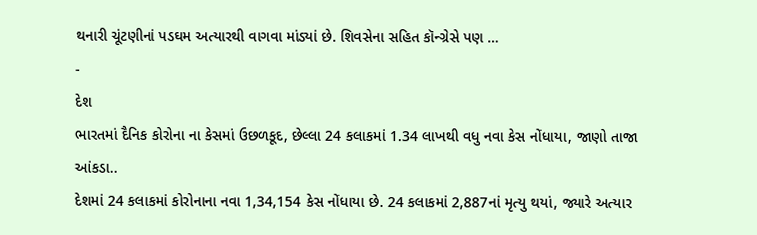થનારી ચૂંટણીનાં પડઘમ અત્યારથી વાગવા માંડ્યાં છે. શિવસેના સહિત કૉન્ગ્રેસે પણ …
-
દેશ
ભારતમાં દૈનિક કોરોના ના કેસમાં ઉછળકૂદ, છેલ્લા 24 કલાકમાં 1.34 લાખથી વધુ નવા કેસ નોંધાયા, જાણો તાજા આંકડા..
દેશમાં 24 કલાકમાં કોરોનાના નવા 1,34,154 કેસ નોંધાયા છે. 24 કલાકમાં 2,887નાં મૃત્યુ થયાં, જ્યારે અત્યાર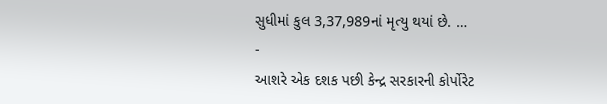સુધીમાં કુલ 3,37,989નાં મૃત્યુ થયાં છે. …
-
આશરે એક દશક પછી કેન્દ્ર સરકારની કોર્પોરેટ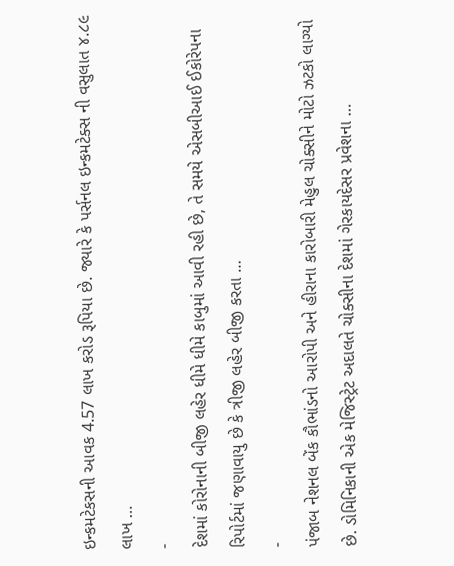ઇન્કમટેકસની આવક 4.57 લાખ કરોડ રૂપિયા છે. જ્યારે કે પર્સનલ ઇન્કમટેક્સ ની વસુલાત ૪.૮૯ લાખ …
-
દેશમાં કોરોનાની બીજી લહેર ધીમે ધીમે કાબુમાં આવી રહી છે, તે સમયે એસબીઆઈ ઈકોરેપના રિપોર્ટમાં જણાવાયુ છે કે ત્રીજી લહેર બીજી કરતા …
-
પંજાબ નેશનલ બેંક કૌભાંડનો આરોપી અને હીરાના કારોબારી મેહુલ ચોક્સીને મોટો ઝટકો લાગ્યો છે. ડોમિનિકાની એક મેજિસ્ટ્રેટ અદાલતે ચોક્સીના દેશમાં ગેરકાયદેસર પ્રવેશના …